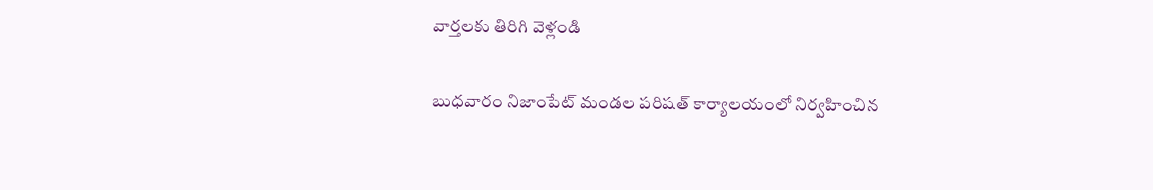వార్తలకు తిరిగి వెళ్లండి

బుధవారం నిజాంపేట్ మండల పరిషత్ కార్యాలయంలో నిర్వహించిన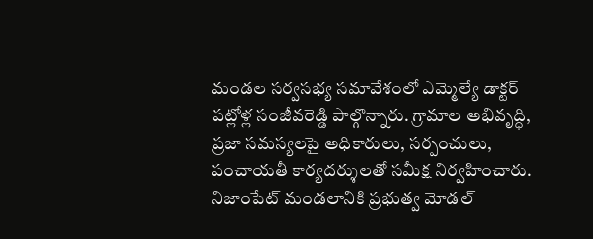మండల సర్వసభ్య సమావేశంలో ఎమ్మెల్యే డాక్టర్ పట్లోళ్ల సంజీవరెడ్డి పాల్గొన్నారు. గ్రామాల అభివృద్ధి, ప్రజా సమస్యలపై అధికారులు, సర్పంచులు, పంచాయతీ కార్యదర్శులతో సమీక్ష నిర్వహించారు.
నిజాంపేట్ మండలానికి ప్రభుత్వ మోడల్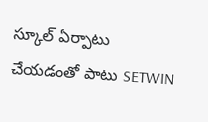స్కూల్ ఏర్పాటు చేయడంతో పాటు SETWIN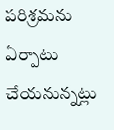పరిశ్రమను ఏర్పాటు చేయనున్నట్లు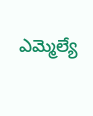ఎమ్మెల్యే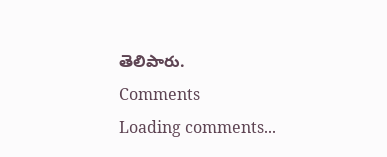తెలిపారు.
Comments
Loading comments...